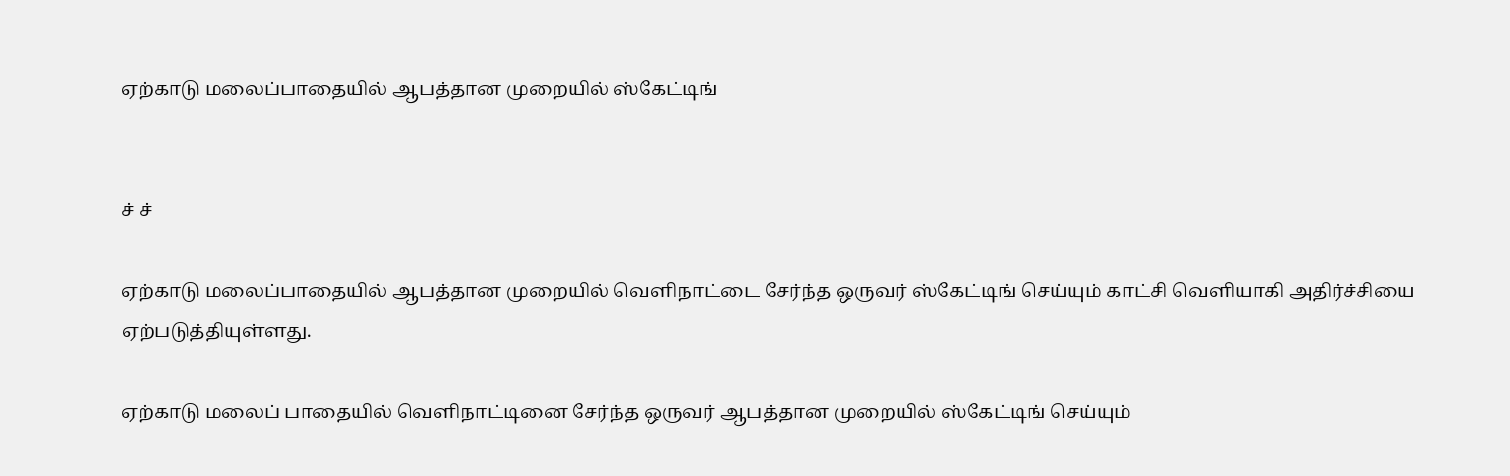ஏற்காடு மலைப்பாதையில் ஆபத்தான முறையில் ஸ்கேட்டிங்


ச் ச்

ஏற்காடு மலைப்பாதையில் ஆபத்தான முறையில் வெளிநாட்டை சேர்ந்த ஒருவர் ஸ்கேட்டிங் செய்யும் காட்சி வெளியாகி அதிர்ச்சியை ஏற்படுத்தியுள்ளது.

ஏற்காடு மலைப் பாதையில் வெளிநாட்டினை சேர்ந்த ஒருவர் ஆபத்தான முறையில் ஸ்கேட்டிங் செய்யும்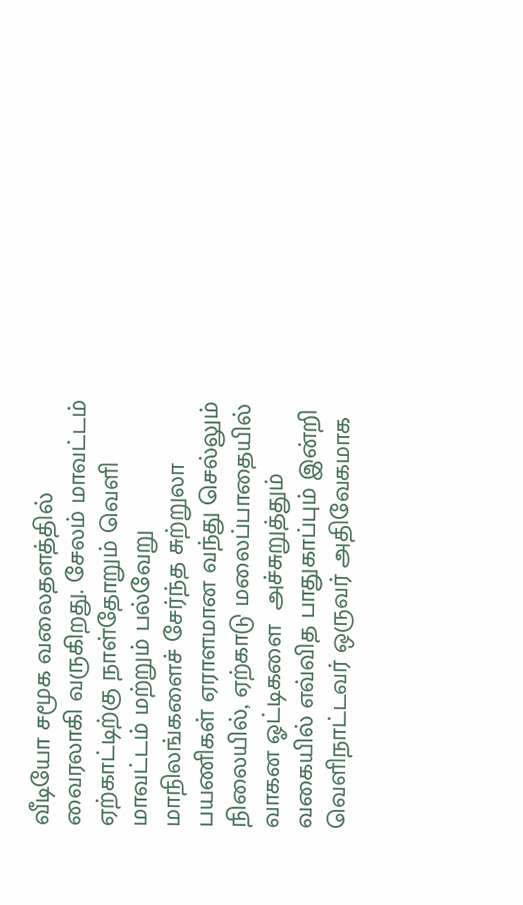வீடியோ சமூக வலைதளத்தில் வைரலாகி வருகிறது. சேலம் மாவட்டம்  ஏற்காட்டிற்கு நாள்தோறும் வெளி மாவட்டம் மற்றும் பல்வேறு  மாநிலங்களைச் சேர்ந்த சுற்றுலா பயணிகள் ஏராளமான வந்து செல்லும் நிலையில், ஏற்காடு மலைப்பாதையில் வாகன ஓட்டிகளை  அச்சுறுத்தும் வகையில் எவ்வித பாதுகாப்பும் இன்றி  வெளிநாட்டவர் ஒருவர் அதிவேகமாக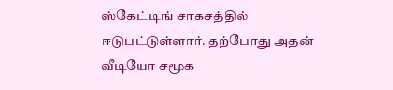ஸ்கேட்டிங் சாகசத்தில் ஈடுபட்டுள்ளார். தற்போது அதன் வீடியோ சமூக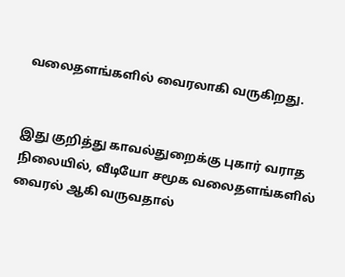வலைதளங்களில் வைரலாகி வருகிறது.


இது குறித்து காவல்துறைக்கு புகார் வராத நிலையில், வீடியோ சமூக வலைதளங்களில் வைரல் ஆகி வருவதால்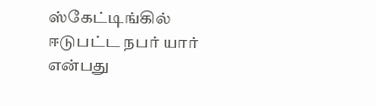ஸ்கேட்டிங்கில் ஈடுபட்ட நபர் யார் என்பது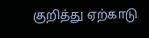குறித்து ஏற்காடு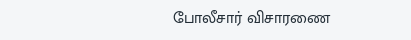போலீசார் விசாரணை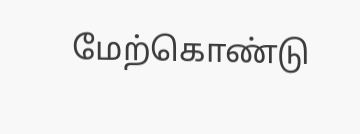மேற்கொண்டு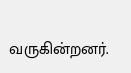வருகின்றனர்.